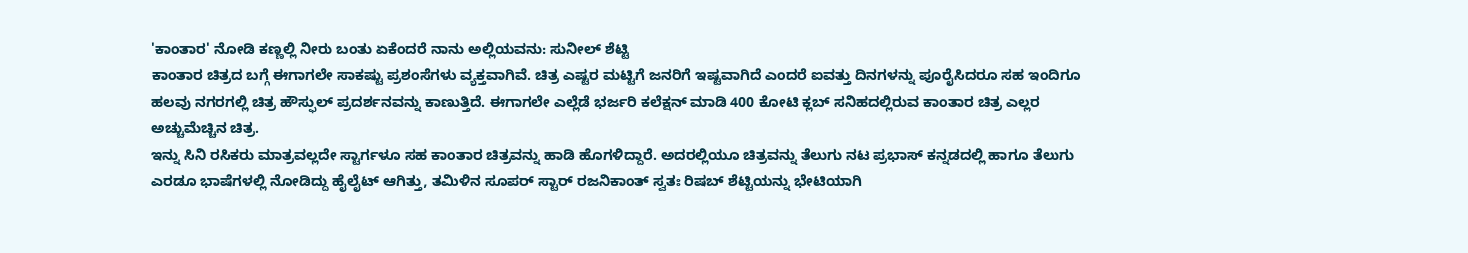'ಕಾಂತಾರ' ನೋಡಿ ಕಣ್ಣಲ್ಲಿ ನೀರು ಬಂತು ಏಕೆಂದರೆ ನಾನು ಅಲ್ಲಿಯವನು: ಸುನೀಲ್ ಶೆಟ್ಟಿ
ಕಾಂತಾರ ಚಿತ್ರದ ಬಗ್ಗೆ ಈಗಾಗಲೇ ಸಾಕಷ್ಟು ಪ್ರಶಂಸೆಗಳು ವ್ಯಕ್ತವಾಗಿವೆ. ಚಿತ್ರ ಎಷ್ಟರ ಮಟ್ಟಿಗೆ ಜನರಿಗೆ ಇಷ್ಟವಾಗಿದೆ ಎಂದರೆ ಐವತ್ತು ದಿನಗಳನ್ನು ಪೂರೈಸಿದರೂ ಸಹ ಇಂದಿಗೂ ಹಲವು ನಗರಗಲ್ಲಿ ಚಿತ್ರ ಹೌಸ್ಫುಲ್ ಪ್ರದರ್ಶನವನ್ನು ಕಾಣುತ್ತಿದೆ. ಈಗಾಗಲೇ ಎಲ್ಲೆಡೆ ಭರ್ಜರಿ ಕಲೆಕ್ಷನ್ ಮಾಡಿ 400 ಕೋಟಿ ಕ್ಲಬ್ ಸನಿಹದಲ್ಲಿರುವ ಕಾಂತಾರ ಚಿತ್ರ ಎಲ್ಲರ ಅಚ್ಚುಮೆಚ್ಚಿನ ಚಿತ್ರ.
ಇನ್ನು ಸಿನಿ ರಸಿಕರು ಮಾತ್ರವಲ್ಲದೇ ಸ್ಟಾರ್ಗಳೂ ಸಹ ಕಾಂತಾರ ಚಿತ್ರವನ್ನು ಹಾಡಿ ಹೊಗಳಿದ್ದಾರೆ. ಅದರಲ್ಲಿಯೂ ಚಿತ್ರವನ್ನು ತೆಲುಗು ನಟ ಪ್ರಭಾಸ್ ಕನ್ನಡದಲ್ಲಿ ಹಾಗೂ ತೆಲುಗು ಎರಡೂ ಭಾಷೆಗಳಲ್ಲಿ ನೋಡಿದ್ದು ಹೈಲೈಟ್ ಆಗಿತ್ತು, ತಮಿಳಿನ ಸೂಪರ್ ಸ್ಟಾರ್ ರಜನಿಕಾಂತ್ ಸ್ವತಃ ರಿಷಬ್ ಶೆಟ್ಟಿಯನ್ನು ಭೇಟಿಯಾಗಿ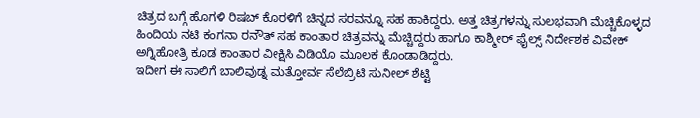ಚಿತ್ರದ ಬಗ್ಗೆ ಹೊಗಳಿ ರಿಷಬ್ ಕೊರಳಿಗೆ ಚಿನ್ನದ ಸರವನ್ನೂ ಸಹ ಹಾಕಿದ್ದರು. ಅತ್ತ ಚಿತ್ರಗಳನ್ನು ಸುಲಭವಾಗಿ ಮೆಚ್ಚಿಕೊಳ್ಳದ ಹಿಂದಿಯ ನಟಿ ಕಂಗನಾ ರನೌತ್ ಸಹ ಕಾಂತಾರ ಚಿತ್ರವನ್ನು ಮೆಚ್ಚಿದ್ದರು ಹಾಗೂ ಕಾಶ್ಮೀರ್ ಫೈಲ್ಸ್ ನಿರ್ದೇಶಕ ವಿವೇಕ್ ಅಗ್ನಿಹೋತ್ರಿ ಕೂಡ ಕಾಂತಾರ ವೀಕ್ಷಿಸಿ ವಿಡಿಯೊ ಮೂಲಕ ಕೊಂಡಾಡಿದ್ದರು.
ಇದೀಗ ಈ ಸಾಲಿಗೆ ಬಾಲಿವುಡ್ನ ಮತ್ತೋರ್ವ ಸೆಲೆಬ್ರಿಟಿ ಸುನೀಲ್ ಶೆಟ್ಟಿ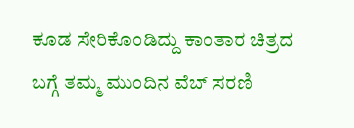ಕೂಡ ಸೇರಿಕೊಂಡಿದ್ದು ಕಾಂತಾರ ಚಿತ್ರದ ಬಗ್ಗೆ ತಮ್ಮ ಮುಂದಿನ ವೆಬ್ ಸರಣಿ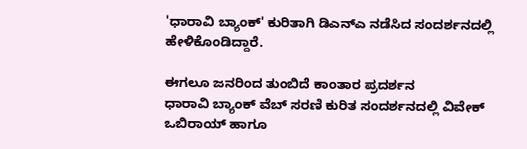'ಧಾರಾವಿ ಬ್ಯಾಂಕ್' ಕುರಿತಾಗಿ ಡಿಎನ್ಎ ನಡೆಸಿದ ಸಂದರ್ಶನದಲ್ಲಿ ಹೇಳಿಕೊಂಡಿದ್ದಾರೆ.

ಈಗಲೂ ಜನರಿಂದ ತುಂಬಿದೆ ಕಾಂತಾರ ಪ್ರದರ್ಶನ
ಧಾರಾವಿ ಬ್ಯಾಂಕ್ ವೆಬ್ ಸರಣಿ ಕುರಿತ ಸಂದರ್ಶನದಲ್ಲಿ ವಿವೇಕ್ ಒಬಿರಾಯ್ ಹಾಗೂ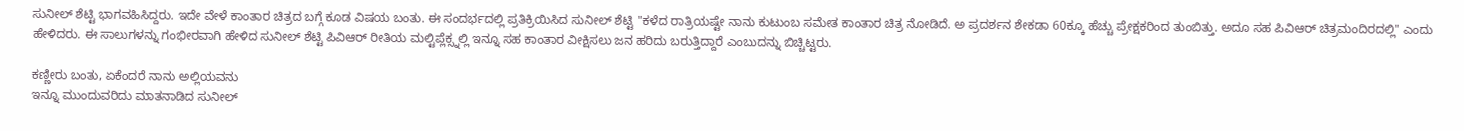ಸುನೀಲ್ ಶೆಟ್ಟಿ ಭಾಗವಹಿಸಿದ್ದರು. ಇದೇ ವೇಳೆ ಕಾಂತಾರ ಚಿತ್ರದ ಬಗ್ಗೆ ಕೂಡ ವಿಷಯ ಬಂತು. ಈ ಸಂದರ್ಭದಲ್ಲಿ ಪ್ರತಿಕ್ರಿಯಿಸಿದ ಸುನೀಲ್ ಶೆಟ್ಟಿ "ಕಳೆದ ರಾತ್ರಿಯಷ್ಟೇ ನಾನು ಕುಟುಂಬ ಸಮೇತ ಕಾಂತಾರ ಚಿತ್ರ ನೋಡಿದೆ. ಅ ಪ್ರದರ್ಶನ ಶೇಕಡಾ 60ಕ್ಕೂ ಹೆಚ್ಚು ಪ್ರೇಕ್ಷಕರಿಂದ ತುಂಬಿತ್ತು. ಅದೂ ಸಹ ಪಿವಿಆರ್ ಚಿತ್ರಮಂದಿರದಲ್ಲಿ" ಎಂದು ಹೇಳಿದರು. ಈ ಸಾಲುಗಳನ್ನು ಗಂಭೀರವಾಗಿ ಹೇಳಿದ ಸುನೀಲ್ ಶೆಟ್ಟಿ ಪಿವಿಆರ್ ರೀತಿಯ ಮಲ್ಟಿಪ್ಲೆಕ್ಸ್ನಲ್ಲಿ ಇನ್ನೂ ಸಹ ಕಾಂತಾರ ವೀಕ್ಷಿಸಲು ಜನ ಹರಿದು ಬರುತ್ತಿದ್ದಾರೆ ಎಂಬುದನ್ನು ಬಿಚ್ಚಿಟ್ಟರು.

ಕಣ್ಣೀರು ಬಂತು, ಏಕೆಂದರೆ ನಾನು ಅಲ್ಲಿಯವನು
ಇನ್ನೂ ಮುಂದುವರಿದು ಮಾತನಾಡಿದ ಸುನೀಲ್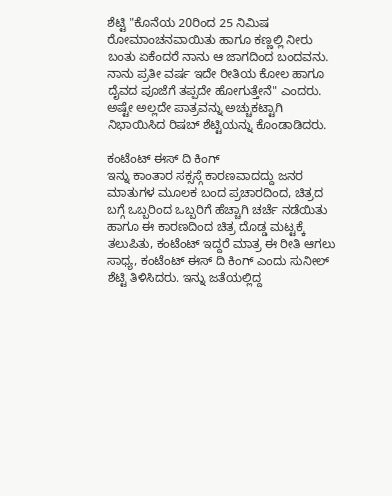ಶೆಟ್ಟಿ "ಕೊನೆಯ 20ರಿಂದ 25 ನಿಮಿಷ ರೋಮಾಂಚನವಾಯಿತು ಹಾಗೂ ಕಣ್ಣಲ್ಲಿ ನೀರು ಬಂತು ಏಕೆಂದರೆ ನಾನು ಆ ಜಾಗದಿಂದ ಬಂದವನು. ನಾನು ಪ್ರತೀ ವರ್ಷ ಇದೇ ರೀತಿಯ ಕೋಲ ಹಾಗೂ ದೈವದ ಪೂಜೆಗೆ ತಪ್ಪದೇ ಹೋಗುತ್ತೇನೆ" ಎಂದರು. ಅಷ್ಟೇ ಅಲ್ಲದೇ ಪಾತ್ರವನ್ನು ಅಚ್ಚುಕಟ್ಟಾಗಿ ನಿಭಾಯಿಸಿದ ರಿಷಬ್ ಶೆಟ್ಟಿಯನ್ನು ಕೊಂಡಾಡಿದರು.

ಕಂಟೆಂಟ್ ಈಸ್ ದಿ ಕಿಂಗ್
ಇನ್ನು ಕಾಂತಾರ ಸಕ್ಸಸ್ಗೆ ಕಾರಣವಾದದ್ದು ಜನರ ಮಾತುಗಳ ಮೂಲಕ ಬಂದ ಪ್ರಚಾರದಿಂದ, ಚಿತ್ರದ ಬಗ್ಗೆ ಒಬ್ಬರಿಂದ ಒಬ್ಬರಿಗೆ ಹೆಚ್ಚಾಗಿ ಚರ್ಚೆ ನಡೆಯಿತು ಹಾಗೂ ಈ ಕಾರಣದಿಂದ ಚಿತ್ರ ದೊಡ್ಡ ಮಟ್ಟಕ್ಕೆ ತಲುಪಿತು, ಕಂಟೆಂಟ್ ಇದ್ದರೆ ಮಾತ್ರ ಈ ರೀತಿ ಆಗಲು ಸಾಧ್ಯ, ಕಂಟೆಂಟ್ ಈಸ್ ದಿ ಕಿಂಗ್ ಎಂದು ಸುನೀಲ್ ಶೆಟ್ಟಿ ತಿಳಿಸಿದರು. ಇನ್ನು ಜತೆಯಲ್ಲಿದ್ದ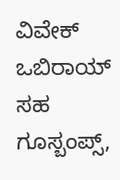ವಿವೇಕ್ ಒಬಿರಾಯ್ ಸಹ ಗೂಸ್ಬಂಪ್ಸ್,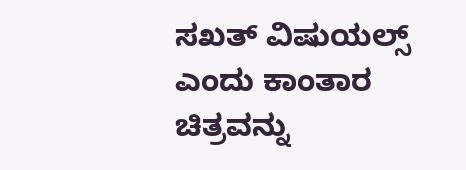ಸಖತ್ ವಿಷುಯಲ್ಸ್ ಎಂದು ಕಾಂತಾರ ಚಿತ್ರವನ್ನು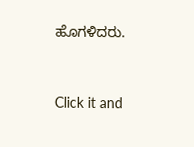ಹೊಗಳಿದರು.


Click it and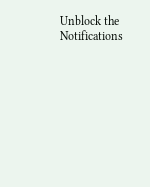Unblock the Notifications